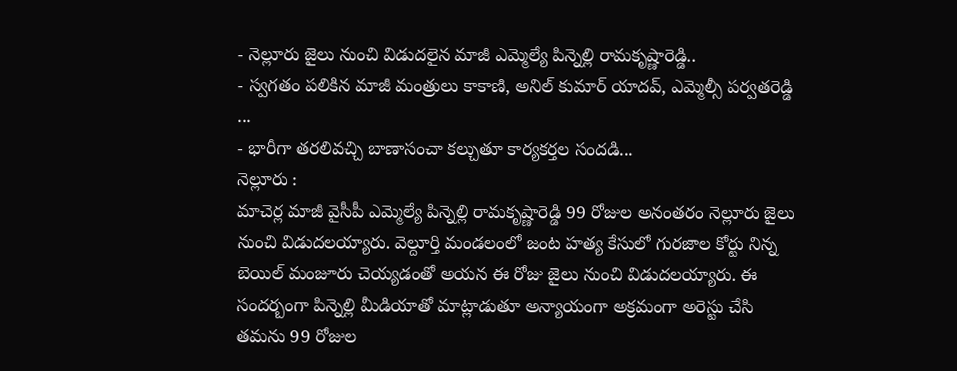- నెల్లూరు జైలు నుంచి విడుదలైన మాజీ ఎమ్మెల్యే పిన్నెల్లి రామకృష్ణారెడ్డి..
- స్వగతం పలికిన మాజీ మంత్రులు కాకాణి, అనిల్ కుమార్ యాదవ్, ఎమ్మెల్సీ పర్వతరెడ్డి ...
- భారీగా తరలివచ్చి బాణాసంచా కల్చుతూ కార్యకర్తల సందడి...
నెల్లూరు :
మాచెర్ల మాజీ వైసీపీ ఎమ్మెల్యే పిన్నెల్లి రామకృష్ణారెడ్డి 99 రోజుల అనంతరం నెల్లూరు జైలు నుంచి విడుదలయ్యారు. వెల్దూర్తి మండలంలో జంట హత్య కేసులో గురజాల కోర్టు నిన్న బెయిల్ మంజూరు చెయ్యడంతో అయన ఈ రోజు జైలు నుంచి విడుదలయ్యారు. ఈ సందర్బంగా పిన్నెల్లి మీడియాతో మాట్లాడుతూ అన్యాయంగా అక్రమంగా అరెస్టు చేసి తమను 99 రోజుల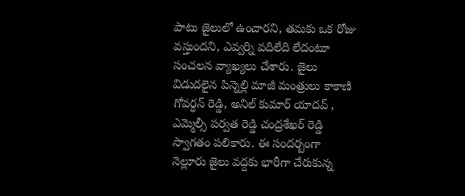పాటు జైలులో ఉంచారని, తమకు ఒక రోజు వస్తుందని, ఎవ్వర్ని వదిలేది లేదంటూ సంచలన వ్యాఖ్యలు చేశారు. జైలు విడుదలైన పిన్నెల్లి మాజీ మంత్రులు కాకాణి గోవర్ధన్ రెడ్డి, అనిల్ కుమార్ యాదవ్ , ఎమ్మెల్సీ పర్వత రెడ్డి చంద్రశేఖర్ రెడ్డి స్వాగతం పలికారు. ఈ సందర్బంగా నెల్లూరు జైలు వద్దకు భారీగా చేరుకున్న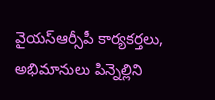వైయస్ఆర్సీపీ కార్యకర్తలు, అభిమానులు పిన్నెల్లిని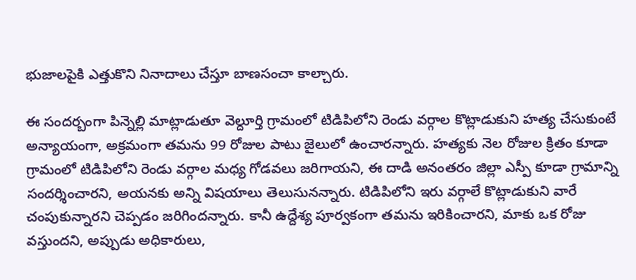భుజాలపైకి ఎత్తుకొని నినాదాలు చేస్తూ బాణసంచా కాల్చారు.

ఈ సందర్బంగా పిన్నెల్లి మాట్లాడుతూ వెల్దూర్తి గ్రామంలో టిడిపిలోని రెండు వర్గాల కొట్లాడుకుని హత్య చేసుకుంటే అన్యాయంగా, అక్రమంగా తమను 99 రోజుల పాటు జైలులో ఉంచారన్నారు. హత్యకు నెల రోజుల క్రితం కూడా గ్రామంలో టిడిపిలోని రెండు వర్గాల మధ్య గోడవలు జరిగాయని, ఈ దాడి అనంతరం జిల్లా ఎస్పీ కూడా గ్రామాన్ని సందర్శించారని, అయనకు అన్ని విషయాలు తెలుసునన్నారు. టిడిపిలోని ఇరు వర్గాలే కొట్లాడుకుని వారే చంపుకున్నారని చెప్పడం జరిగిందన్నారు. కానీ ఉద్దేశ్య పూర్వకంగా తమను ఇరికించారని, మాకు ఒక రోజు వస్తుందని, అప్పుడు అధికారులు,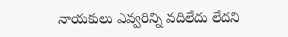నాయకులు ఎవ్వరిన్ని వదిలేదు లేదని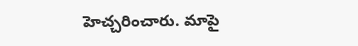హెచ్చరించారు. మాపై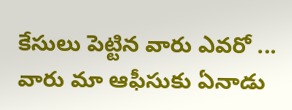కేసులు పెట్టిన వారు ఎవరో ... వారు మా ఆఫీసుకు ఏనాడు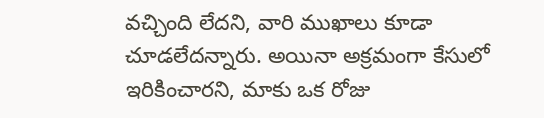వచ్చింది లేదని, వారి ముఖాలు కూడా చూడలేదన్నారు. అయినా అక్రమంగా కేసులో ఇరికించారని, మాకు ఒక రోజు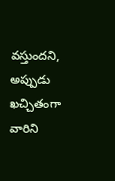వస్తుందని, అప్పుడు ఖచ్చితంగా వారిని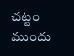చట్టం ముందు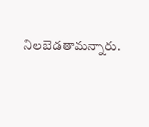నిలబెడతామన్నారు.